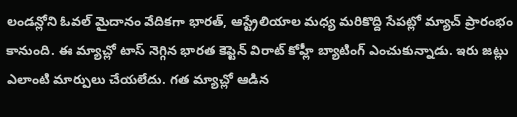లండన్లోని ఓవల్ మైదానం వేదికగా భారత్, ఆస్ట్రేలియాల మధ్య మరికొద్ది సేపట్లో మ్యాచ్ ప్రారంభం కానుంది. ఈ మ్యాచ్లో టాస్ నెగ్గిన భారత కెప్టెన్ విరాట్ కోహ్లీ బ్యాటింగ్ ఎంచుకున్నాడు. ఇరు జట్లు ఎలాంటి మార్పులు చేయలేదు. గత మ్యాచ్లో ఆడిన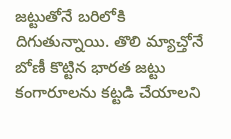జట్టుతోనే బరిలోకి దిగుతున్నాయి. తొలి మ్యాచ్తోనే బోణీ కొట్టిన భారత జట్టు కంగారూలను కట్టడి చేయాలని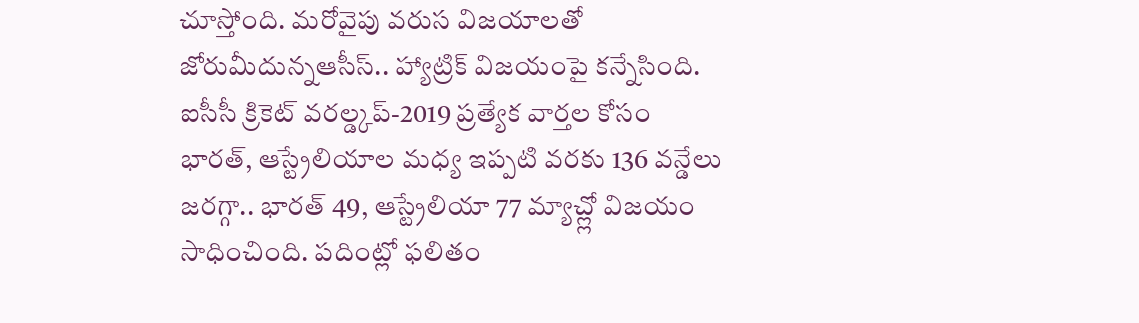చూస్తోంది. మరోవైపు వరుస విజయాలతో జోరుమీదున్నఆసీస్.. హ్యాట్రిక్ విజయంపై కన్నేసింది.
ఐసీసీ క్రికెట్ వరల్డ్కప్-2019 ప్రత్యేక వార్తల కోసం
భారత్, ఆస్ట్రేలియాల మధ్య ఇప్పటి వరకు 136 వన్డేలు జరగ్గా.. భారత్ 49, ఆస్ట్రేలియా 77 మ్యాచ్ల్లో విజయం సాధించింది. పదింట్లో ఫలితం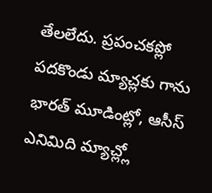తేలలేదు. ప్రపంచకప్లో పదకొండు మ్యాచ్లకు గాను భారత్ మూడింట్లో, ఆసీస్ ఎనిమిది మ్యాచ్ల్లో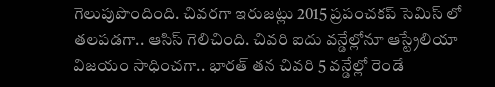గెలుపుపొందింది. చివరగా ఇరుజట్లు 2015 ప్రపంచకప్ సెమిస్ లో తలపడగా.. ఆసిస్ గెలిచింది. చివరి ఐదు వన్డేల్లోనూ ఆస్ట్రేలియా విజయం సాధించగా.. భారత్ తన చివరి 5 వన్డేల్లో రెండే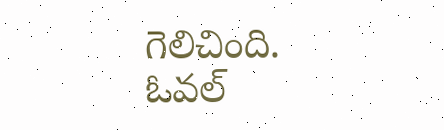గెలిచింది.
ఓవల్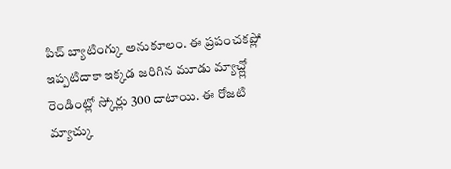పిచ్ బ్యాటింగ్కు అనుకూలం. ఈ ప్రపంచకప్లో ఇప్పటిదాకా ఇక్కడ జరిగిన మూడు మ్యాచ్ల్లో రెండింట్లో స్కోర్లు 300 దాటాయి. ఈ రోజటి మ్యాచ్కు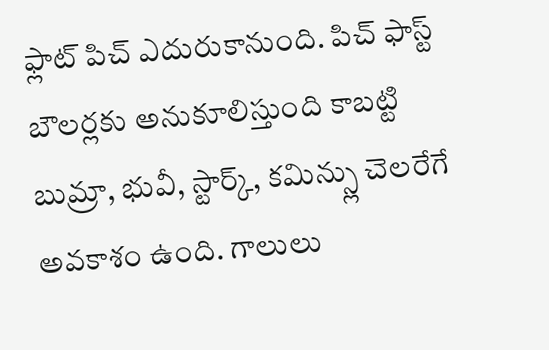ఫ్లాట్ పిచ్ ఎదురుకానుంది. పిచ్ ఫాస్ట్ బౌలర్లకు అనుకూలిస్తుంది కాబట్టి బుమ్రా, భువీ, స్టార్క్, కమిన్స్లు చెలరేగే అవకాశం ఉంది. గాలులు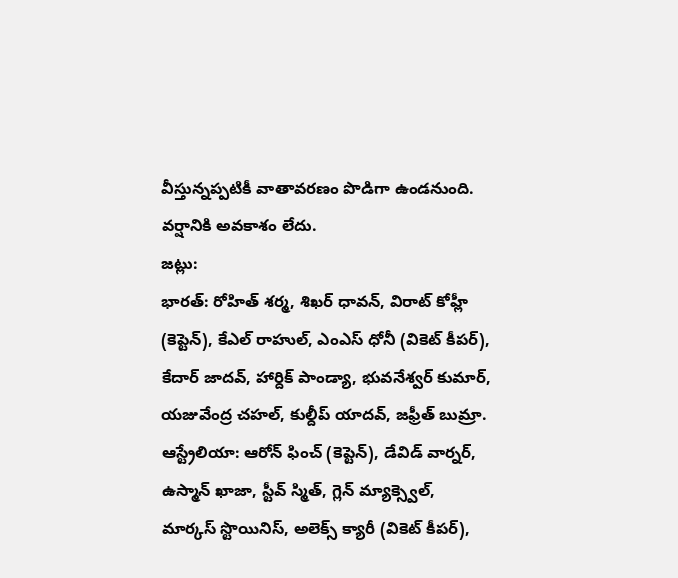వీస్తున్నప్పటికీ వాతావరణం పొడిగా ఉండనుంది. వర్షానికి అవకాశం లేదు.
జట్లు:
భారత్: రోహిత్ శర్మ, శిఖర్ ధావన్, విరాట్ కోహ్లీ (కెప్టెన్), కేఎల్ రాహుల్, ఎంఎస్ ధోనీ (వికెట్ కీపర్), కేదార్ జాదవ్, హార్దిక్ పాండ్యా, భువనేశ్వర్ కుమార్, యజువేంద్ర చహల్, కుల్దీప్ యాదవ్, జఫ్రీత్ బుమ్రా.
ఆస్ట్రేలియా: ఆరోన్ ఫించ్ (కెప్టెన్), డేవిడ్ వార్నర్, ఉస్మాన్ ఖాజా, స్టీవ్ స్మిత్, గ్లెన్ మ్యాక్స్వెల్, మార్కస్ స్టొయినిస్, అలెక్స్ క్యారీ (వికెట్ కీపర్),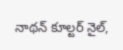నాథన్ కూల్టర్ నైల్,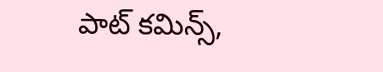పాట్ కమిన్స్,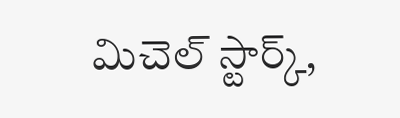మిచెల్ స్టార్క్,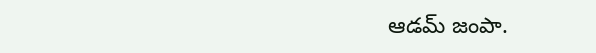ఆడమ్ జంపా.